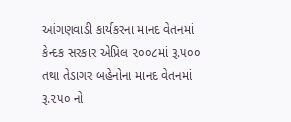આંગણવાડી કાર્યકરના માનદ વેતનમાં કેન્દક સરકાર એપ્રિલ ૨૦૦૮માં રૂ.૫૦૦ તથા તેડાગર બહેનોના માનદ વેતનમાં રૂ.૨૫૦ નો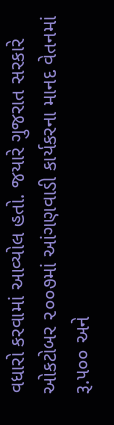વધારો કરવામાં આવ્યોલ હતો. જયારે ગુજરાત સરકારે ઓકટોબર ૨૦૦૭માં આંગણવાડી કાર્યકરના માનદ વેતનમાં રૂ.૫૦૦ અને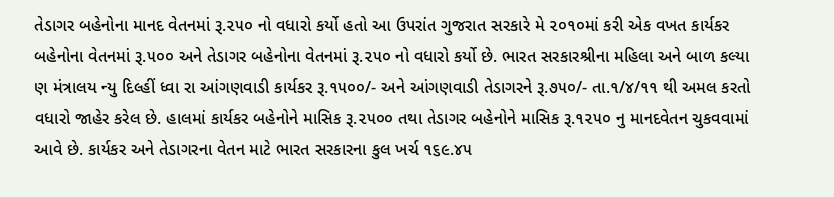તેડાગર બહેનોના માનદ વેતનમાં રૂ.૨૫૦ નો વધારો કર્યો હતો આ ઉપરાંત ગુજરાત સરકારે મે ૨૦૧૦માં કરી એક વખત કાર્યકર બહેનોના વેતનમાં રૂ.૫૦૦ અને તેડાગર બહેનોના વેતનમાં રૂ.૨૫૦ નો વધારો કર્યો છે. ભારત સરકારશ્રીના મહિલા અને બાળ કલ્યા ણ મંત્રાલય ન્યુ દિલ્હીં ધ્વા રા આંગણવાડી કાર્યકર રૂ.૧૫૦૦/- અને આંગણવાડી તેડાગરને રૂ.૭૫૦/- તા.૧/૪/૧૧ થી અમલ કરતો વધારો જાહેર કરેલ છે. હાલમાં કાર્યકર બહેનોને માસિક રૂ.૨૫૦૦ તથા તેડાગર બહેનોને માસિક રૂ.૧૨૫૦ નુ માનદવેતન ચુકવવામાં આવે છે. કાર્યકર અને તેડાગરના વેતન માટે ભારત સરકારના કુલ ખર્ચ ૧૬૯.૪૫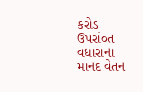કરોડ ઉપરાં૦ત વધારાના માનદ વેતન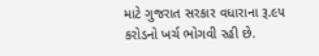માટે ગુજરાત સરકાર વધારાના રૂ.૯૫ કરોડનો ખર્ચ ભોગવી રહી છે.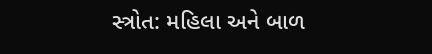સ્ત્રોત: મહિલા અને બાળ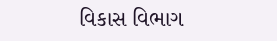વિકાસ વિભાગ